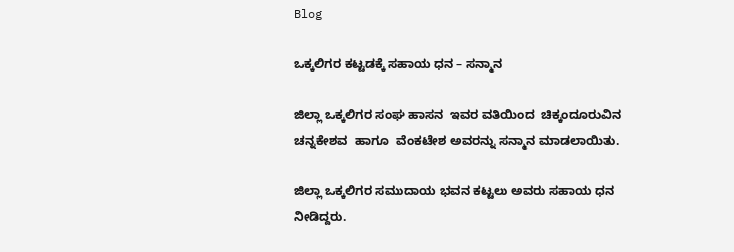Blog

ಒಕ್ಕಲಿಗರ ಕಟ್ಟಡಕ್ಕೆ ಸಹಾಯ ಧನ – ಸನ್ಮಾನ

ಜಿಲ್ಲಾ ಒಕ್ಕಲಿಗರ ಸಂಘ ಹಾಸನ  ಇವರ ವತಿಯಿಂದ  ಚಿಕ್ಕಂದೂರುವಿನ  ಚನ್ನಕೇಶವ  ಹಾಗೂ  ವೆಂಕಟೇಶ ಅವರನ್ನು ಸನ್ಮಾನ ಮಾಡಲಾಯಿತು.

ಜಿಲ್ಲಾ ಒಕ್ಕಲಿಗರ ಸಮುದಾಯ ಭವನ ಕಟ್ಟಲು ಅವರು ಸಹಾಯ ಧನ ನೀಡಿದ್ದರು.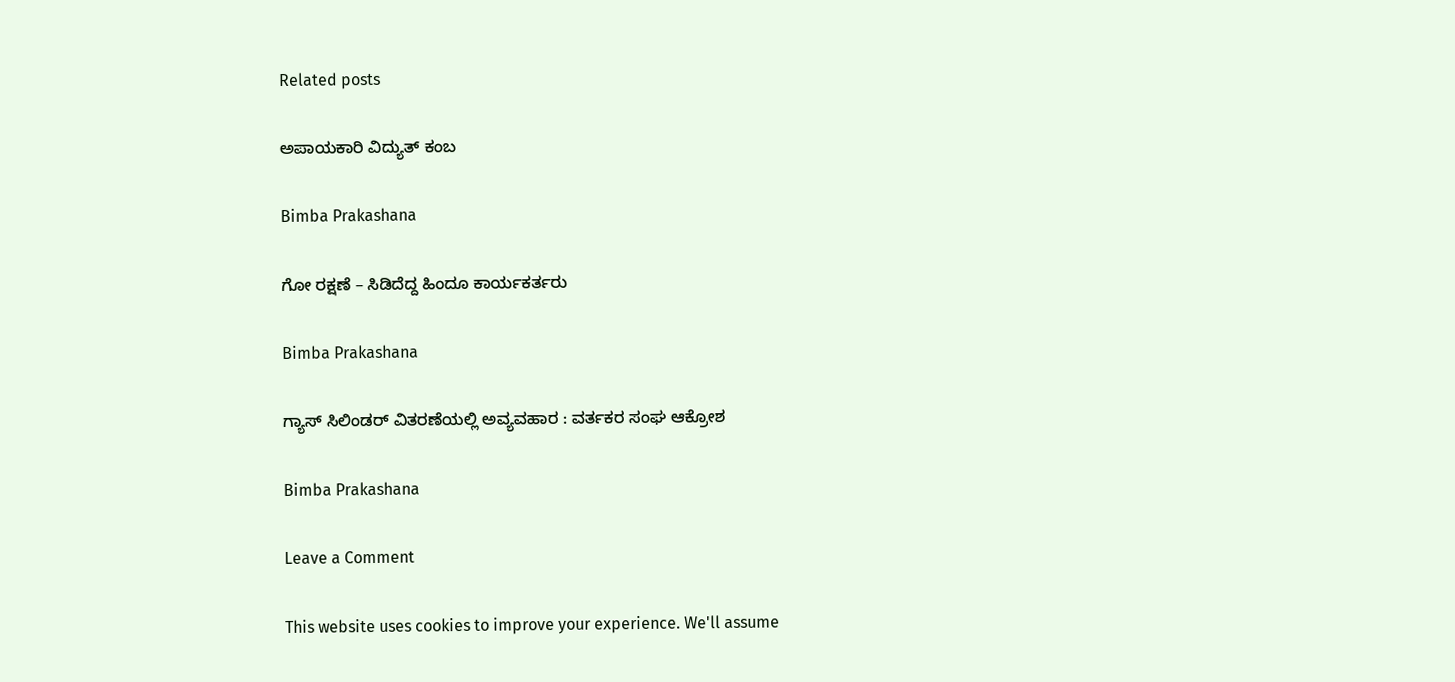Related posts

ಅಪಾಯಕಾರಿ ವಿದ್ಯುತ್ ಕಂಬ

Bimba Prakashana

ಗೋ ರಕ್ಷಣೆ – ಸಿಡಿದೆದ್ದ ಹಿಂದೂ ಕಾರ್ಯಕರ್ತರು

Bimba Prakashana

ಗ್ಯಾಸ್ ಸಿಲಿಂಡರ್ ವಿತರಣೆಯಲ್ಲಿ ಅವ್ಯವಹಾರ : ವರ್ತಕರ ಸಂಘ ಆಕ್ರೋಶ

Bimba Prakashana

Leave a Comment

This website uses cookies to improve your experience. We'll assume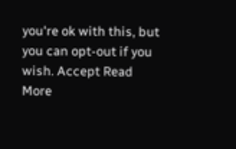you're ok with this, but you can opt-out if you wish. Accept Read More